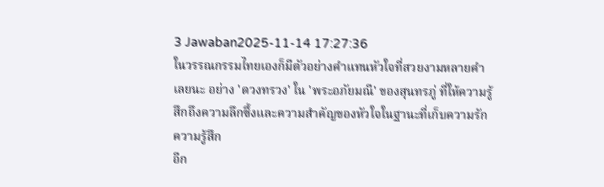3 Jawaban2025-11-14 17:27:36
ในวรรณกรรมไทยเองก็มีตัวอย่างคำแทนหัวใจที่สวยงามหลายคำเลยนะ อย่าง 'ดวงทรวง' ใน 'พระอภัยมณี' ของสุนทรภู่ ที่ให้ความรู้สึกถึงความลึกซึ้งและความสำคัญของหัวใจในฐานะที่เก็บความรัก ความรู้สึก
อีก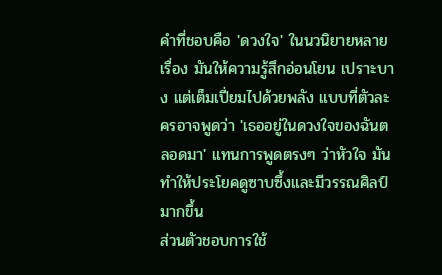คำที่ชอบคือ 'ดวงใจ' ในนวนิยายหลายเรื่อง มันให้ความรู้สึกอ่อนโยน เปราะบาง แต่เต็มเปี่ยมไปด้วยพลัง แบบที่ตัวละครอาจพูดว่า 'เธออยู่ในดวงใจของฉันตลอดมา' แทนการพูดตรงๆ ว่าหัวใจ มันทำให้ประโยคดูซาบซึ้งและมีวรรณศิลป์มากขึ้น
ส่วนตัวชอบการใช้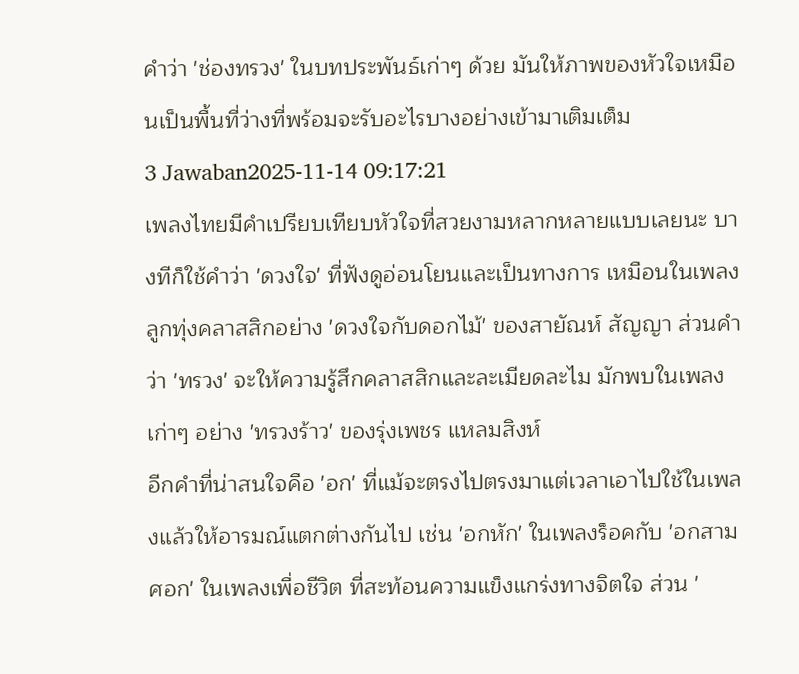คำว่า 'ช่องทรวง' ในบทประพันธ์เก่าๆ ด้วย มันให้ภาพของหัวใจเหมือนเป็นพื้นที่ว่างที่พร้อมจะรับอะไรบางอย่างเข้ามาเติมเต็ม
3 Jawaban2025-11-14 09:17:21
เพลงไทยมีคำเปรียบเทียบหัวใจที่สวยงามหลากหลายแบบเลยนะ บางทีก็ใช้คำว่า 'ดวงใจ' ที่ฟังดูอ่อนโยนและเป็นทางการ เหมือนในเพลงลูกทุ่งคลาสสิกอย่าง 'ดวงใจกับดอกไม้' ของสายัณห์ สัญญา ส่วนคำว่า 'ทรวง' จะให้ความรู้สึกคลาสสิกและละเมียดละไม มักพบในเพลงเก่าๆ อย่าง 'ทรวงร้าว' ของรุ่งเพชร แหลมสิงห์
อีกคำที่น่าสนใจคือ 'อก' ที่แม้จะตรงไปตรงมาแต่เวลาเอาไปใช้ในเพลงแล้วให้อารมณ์แตกต่างกันไป เช่น 'อกหัก' ในเพลงร็อคกับ 'อกสามศอก' ในเพลงเพื่อชีวิต ที่สะท้อนความแข็งแกร่งทางจิตใจ ส่วน '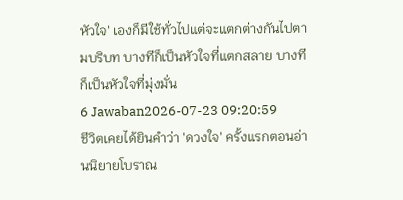หัวใจ' เองก็มีใช้ทั่วไปแต่จะแตกต่างกันไปตามบริบท บางทีก็เป็นหัวใจที่แตกสลาย บางทีก็เป็นหัวใจที่มุ่งมั่น
6 Jawaban2026-07-23 09:20:59
ชีวิตเคยได้ยินคำว่า 'ดวงใจ' ครั้งแรกตอนอ่านนิยายโบราณ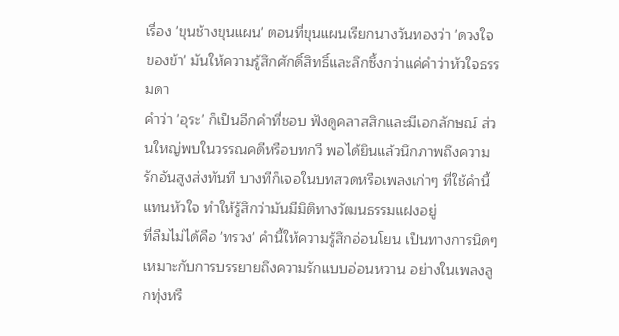เรื่อง 'ขุนช้างขุนแผน' ตอนที่ขุนแผนเรียกนางวันทองว่า 'ดวงใจของข้า' มันให้ความรู้สึกศักดิ์สิทธิ์และลึกซึ้งกว่าแค่คำว่าหัวใจธรรมดา
คำว่า 'อุระ' ก็เป็นอีกคำที่ชอบ ฟังดูคลาสสิกและมีเอกลักษณ์ ส่วนใหญ่พบในวรรณคดีหรือบทกวี พอได้ยินแล้วนึกภาพถึงความรักอันสูงส่งทันที บางทีก็เจอในบทสวดหรือเพลงเก่าๆ ที่ใช้คำนี้แทนหัวใจ ทำให้รู้สึกว่ามันมีมิติทางวัฒนธรรมแฝงอยู่
ที่ลืมไม่ได้คือ 'ทรวง' คำนี้ให้ความรู้สึกอ่อนโยน เป็นทางการนิดๆ เหมาะกับการบรรยายถึงความรักแบบอ่อนหวาน อย่างในเพลงลูกทุ่งหรื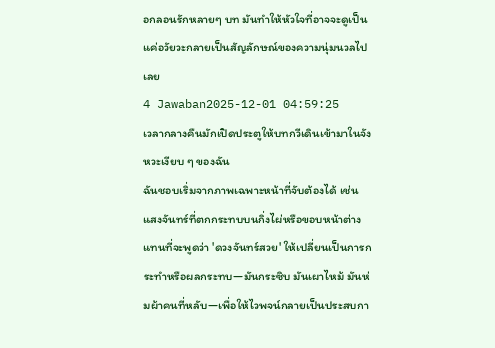อกลอนรักหลายๆ บท มันทำให้หัวใจที่อาจจะดูเป็นแค่อวัยวะกลายเป็นสัญลักษณ์ของความนุ่มนวลไปเลย
4 Jawaban2025-12-01 04:59:25
เวลากลางคืนมักเปิดประตูให้บทกวีเดินเข้ามาในจังหวะเงียบ ๆ ของฉัน
ฉันชอบเริ่มจากภาพเฉพาะหน้าที่จับต้องได้ เช่นแสงจันทร์ที่ตกกระทบบนกิ่งไผ่หรือขอบหน้าต่าง แทนที่จะพูดว่า 'ดวงจันทร์สวย' ให้เปลี่ยนเป็นการกระทำหรือผลกระทบ—มันกระซิบ มันเผาไหม้ มันห่มผ้าคนที่หลับ—เพื่อให้ไวพจน์กลายเป็นประสบกา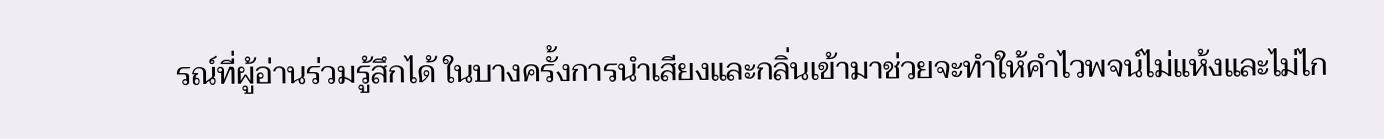รณ์ที่ผู้อ่านร่วมรู้สึกได้ ในบางครั้งการนำเสียงและกลิ่นเข้ามาช่วยจะทำให้คำไวพจน์ไม่แห้งและไม่ไก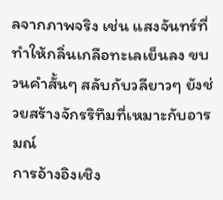ลจากภาพจริง เช่น แสงจันทร์ที่ทำให้กลิ่นเกลือทะเลเย็นลง ขบวนคำสั้นๆ สลับกับวลียาวๆ ยังช่วยสร้างจักรริทึมที่เหมาะกับอารมณ์
การอ้างอิงเชิง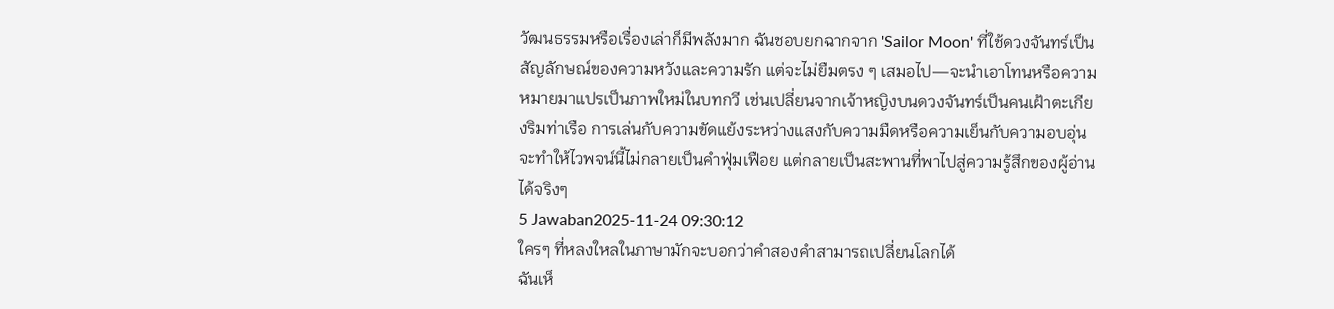วัฒนธรรมหรือเรื่องเล่าก็มีพลังมาก ฉันชอบยกฉากจาก 'Sailor Moon' ที่ใช้ดวงจันทร์เป็นสัญลักษณ์ของความหวังและความรัก แต่จะไม่ยืมตรง ๆ เสมอไป—จะนำเอาโทนหรือความหมายมาแปรเป็นภาพใหม่ในบทกวี เช่นเปลี่ยนจากเจ้าหญิงบนดวงจันทร์เป็นคนเฝ้าตะเกียงริมท่าเรือ การเล่นกับความขัดแย้งระหว่างแสงกับความมืดหรือความเย็นกับความอบอุ่นจะทำให้ไวพจน์นี้ไม่กลายเป็นคำฟุ่มเฟือย แต่กลายเป็นสะพานที่พาไปสู่ความรู้สึกของผู้อ่านได้จริงๆ
5 Jawaban2025-11-24 09:30:12
ใครๆ ที่หลงใหลในภาษามักจะบอกว่าคำสองคำสามารถเปลี่ยนโลกได้
ฉันเห็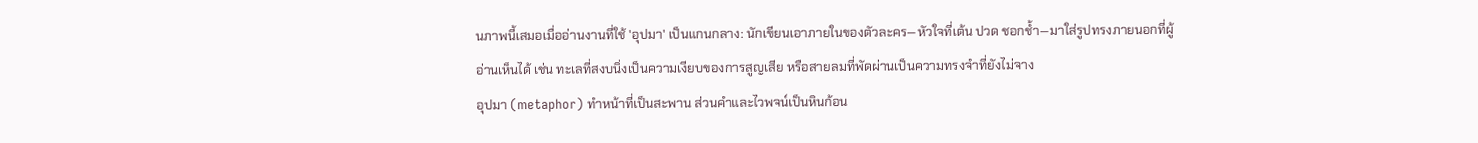นภาพนี้เสมอเมื่ออ่านงานที่ใช้ 'อุปมา' เป็นแกนกลาง: นักเขียนเอาภายในของตัวละคร—หัวใจที่เต้น ปวด ชอกช้ำ—มาใส่รูปทรงภายนอกที่ผู้อ่านเห็นได้ เช่น ทะเลที่สงบนิ่งเป็นความเงียบของการสูญเสีย หรือสายลมที่พัดผ่านเป็นความทรงจำที่ยังไม่จาง
อุปมา (metaphor) ทำหน้าที่เป็นสะพาน ส่วนคำและไวพจน์เป็นหินก้อน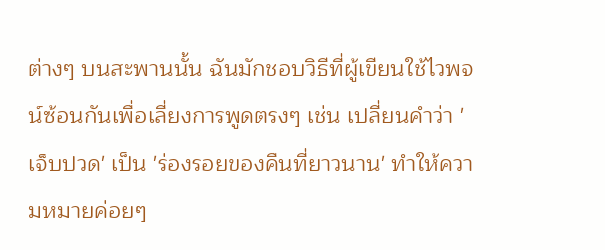ต่างๆ บนสะพานนั้น ฉันมักชอบวิธีที่ผู้เขียนใช้ไวพจน์ซ้อนกันเพื่อเลี่ยงการพูดตรงๆ เช่น เปลี่ยนคำว่า 'เจ็บปวด' เป็น 'ร่องรอยของคืนที่ยาวนาน' ทำให้ความหมายค่อยๆ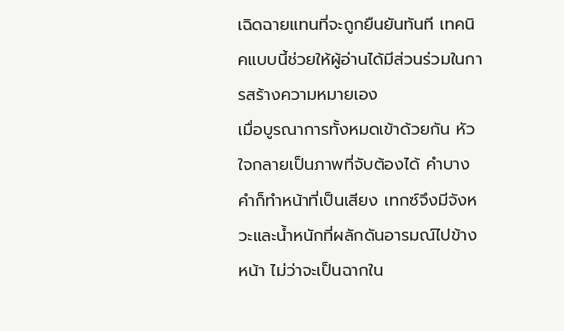เฉิดฉายแทนที่จะถูกยืนยันทันที เทคนิคแบบนี้ช่วยให้ผู้อ่านได้มีส่วนร่วมในการสร้างความหมายเอง
เมื่อบูรณาการทั้งหมดเข้าด้วยกัน หัวใจกลายเป็นภาพที่จับต้องได้ คำบางคำก็ทำหน้าที่เป็นเสียง เทกซ์จึงมีจังหวะและน้ำหนักที่ผลักดันอารมณ์ไปข้างหน้า ไม่ว่าจะเป็นฉากใน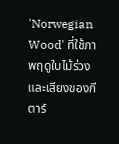'Norwegian Wood' ที่ใช้ภาพฤดูใบไม้ร่วงและเสียงของกีตาร์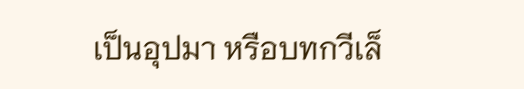เป็นอุปมา หรือบทกวีเล็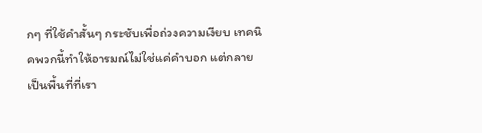กๆ ที่ใช้คำสั้นๆ กระชับเพื่อถ่วงความเงียบ เทคนิคพวกนี้ทำให้อารมณ์ไม่ใช่แค่คำบอก แต่กลายเป็นพื้นที่ที่เรา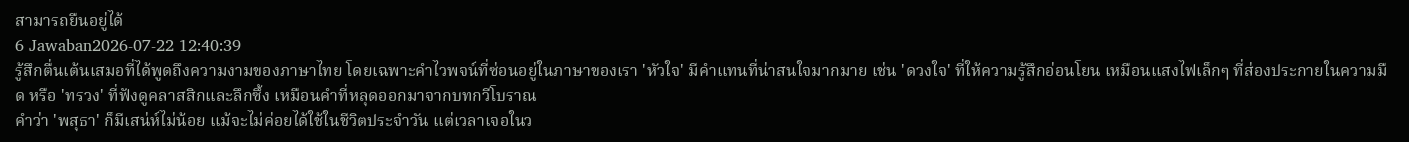สามารถยืนอยู่ได้
6 Jawaban2026-07-22 12:40:39
รู้สึกตื่นเต้นเสมอที่ได้พูดถึงความงามของภาษาไทย โดยเฉพาะคำไวพจน์ที่ซ่อนอยู่ในภาษาของเรา 'หัวใจ' มีคำแทนที่น่าสนใจมากมาย เช่น 'ดวงใจ' ที่ให้ความรู้สึกอ่อนโยน เหมือนแสงไฟเล็กๆ ที่ส่องประกายในความมืด หรือ 'ทรวง' ที่ฟังดูคลาสสิกและลึกซึ้ง เหมือนคำที่หลุดออกมาจากบทกวีโบราณ
คำว่า 'พสุธา' ก็มีเสน่ห์ไม่น้อย แม้จะไม่ค่อยได้ใช้ในชีวิตประจำวัน แต่เวลาเจอในว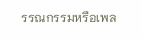รรณกรรมหรือเพล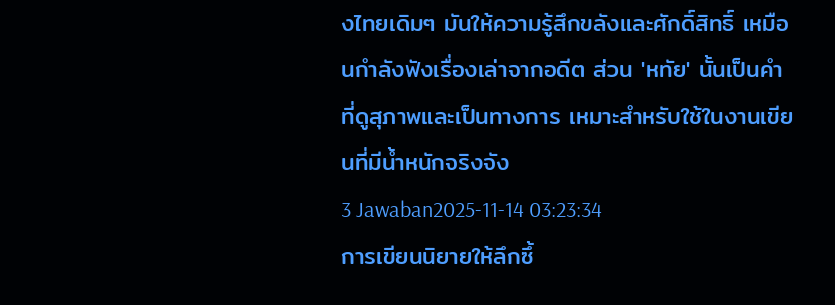งไทยเดิมๆ มันให้ความรู้สึกขลังและศักดิ์สิทธิ์ เหมือนกำลังฟังเรื่องเล่าจากอดีต ส่วน 'หทัย' นั้นเป็นคำที่ดูสุภาพและเป็นทางการ เหมาะสำหรับใช้ในงานเขียนที่มีน้ำหนักจริงจัง
3 Jawaban2025-11-14 03:23:34
การเขียนนิยายให้ลึกซึ้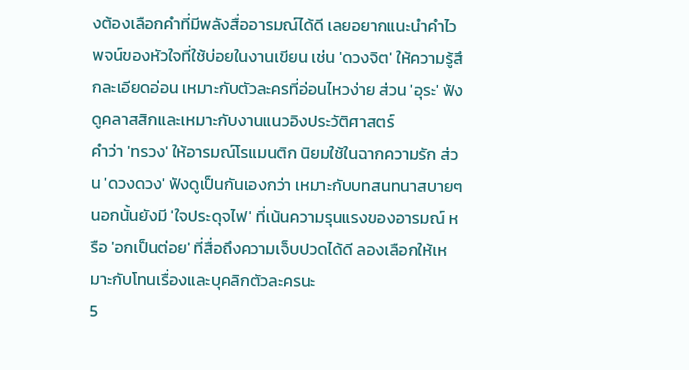งต้องเลือกคำที่มีพลังสื่ออารมณ์ได้ดี เลยอยากแนะนำคำไวพจน์ของหัวใจที่ใช้บ่อยในงานเขียน เช่น 'ดวงจิต' ให้ความรู้สึกละเอียดอ่อน เหมาะกับตัวละครที่อ่อนไหวง่าย ส่วน 'อุระ' ฟังดูคลาสสิกและเหมาะกับงานแนวอิงประวัติศาสตร์
คำว่า 'ทรวง' ให้อารมณ์โรแมนติก นิยมใช้ในฉากความรัก ส่วน 'ดวงดวง' ฟังดูเป็นกันเองกว่า เหมาะกับบทสนทนาสบายๆ นอกนั้นยังมี 'ใจประดุจไฟ' ที่เน้นความรุนแรงของอารมณ์ หรือ 'อกเป็นต่อย' ที่สื่อถึงความเจ็บปวดได้ดี ลองเลือกให้เหมาะกับโทนเรื่องและบุคลิกตัวละครนะ
5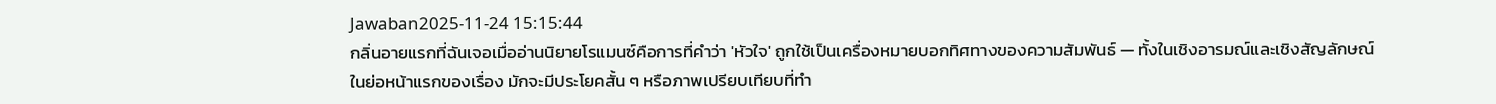Jawaban2025-11-24 15:15:44
กลิ่นอายแรกที่ฉันเจอเมื่ออ่านนิยายโรแมนซ์คือการที่คำว่า 'หัวใจ' ถูกใช้เป็นเครื่องหมายบอกทิศทางของความสัมพันธ์ — ทั้งในเชิงอารมณ์และเชิงสัญลักษณ์
ในย่อหน้าแรกของเรื่อง มักจะมีประโยคสั้น ๆ หรือภาพเปรียบเทียบที่ทำ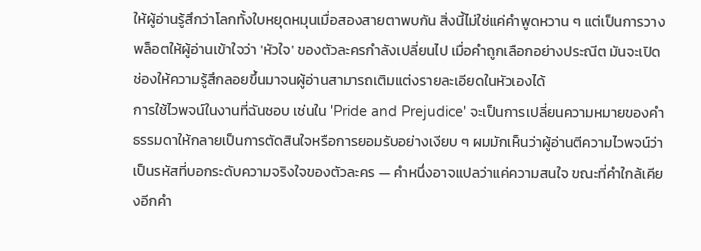ให้ผู้อ่านรู้สึกว่าโลกทั้งใบหยุดหมุนเมื่อสองสายตาพบกัน สิ่งนี้ไม่ใช่แค่คำพูดหวาน ๆ แต่เป็นการวางพล็อตให้ผู้อ่านเข้าใจว่า 'หัวใจ' ของตัวละครกำลังเปลี่ยนไป เมื่อคำถูกเลือกอย่างประณีต มันจะเปิดช่องให้ความรู้สึกลอยขึ้นมาจนผู้อ่านสามารถเติมแต่งรายละเอียดในหัวเองได้
การใช้ไวพจน์ในงานที่ฉันชอบ เช่นใน 'Pride and Prejudice' จะเป็นการเปลี่ยนความหมายของคำธรรมดาให้กลายเป็นการตัดสินใจหรือการยอมรับอย่างเงียบ ๆ ผมมักเห็นว่าผู้อ่านตีความไวพจน์ว่าเป็นรหัสที่บอกระดับความจริงใจของตัวละคร — คำหนึ่งอาจแปลว่าแค่ความสนใจ ขณะที่คำใกล้เคียงอีกคำ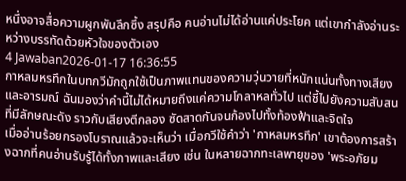หนึ่งอาจสื่อความผูกพันลึกซึ้ง สรุปคือ คนอ่านไม่ได้อ่านแค่ประโยค แต่เขากำลังอ่านระหว่างบรรทัดด้วยหัวใจของตัวเอง
4 Jawaban2026-01-17 16:36:55
กาหลมหรทึกในบทกวีมักถูกใช้เป็นภาพแทนของความวุ่นวายที่หนักแน่นทั้งทางเสียงและอารมณ์ ฉันมองว่าคำนี้ไม่ได้หมายถึงแค่ความโกลาหลทั่วไป แต่ชี้ไปยังความสับสนที่มีลักษณะดัง ราวกับเสียงตีกลอง ซัดสาดกันจนก้องไปทั้งท้องฟ้าและจิตใจ
เมื่ออ่านร้อยกรองโบราณแล้วจะเห็นว่า เมื่อกวีใช้คำว่า 'กาหลมหรทึก' เขาต้องการสร้างฉากที่คนอ่านรับรู้ได้ทั้งภาพและเสียง เช่น ในหลายฉากทะเลพายุของ 'พระอภัยม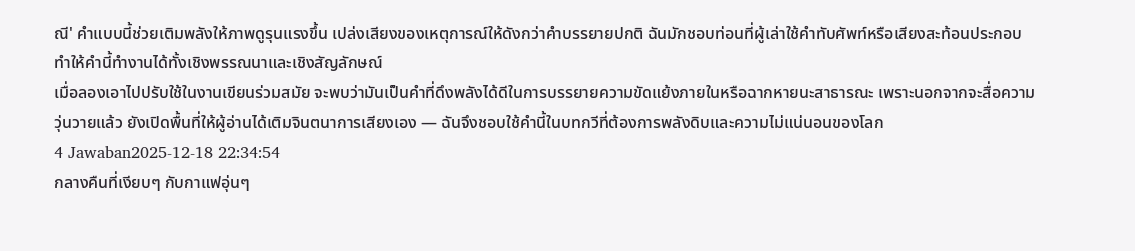ณี' คำแบบนี้ช่วยเติมพลังให้ภาพดูรุนแรงขึ้น เปล่งเสียงของเหตุการณ์ให้ดังกว่าคำบรรยายปกติ ฉันมักชอบท่อนที่ผู้เล่าใช้คำทับศัพท์หรือเสียงสะท้อนประกอบ ทำให้คำนี้ทำงานได้ทั้งเชิงพรรณนาและเชิงสัญลักษณ์
เมื่อลองเอาไปปรับใช้ในงานเขียนร่วมสมัย จะพบว่ามันเป็นคำที่ดึงพลังได้ดีในการบรรยายความขัดแย้งภายในหรือฉากหายนะสาธารณะ เพราะนอกจากจะสื่อความวุ่นวายแล้ว ยังเปิดพื้นที่ให้ผู้อ่านได้เติมจินตนาการเสียงเอง — ฉันจึงชอบใช้คำนี้ในบทกวีที่ต้องการพลังดิบและความไม่แน่นอนของโลก
4 Jawaban2025-12-18 22:34:54
กลางคืนที่เงียบๆ กับกาแฟอุ่นๆ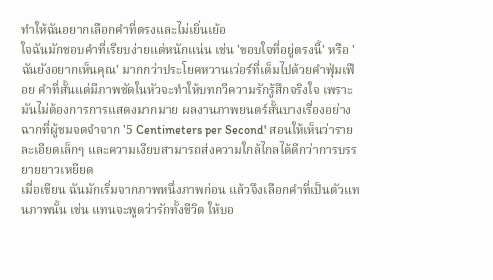ทำให้ฉันอยากเลือกคำที่ตรงและไม่เยิ่นเย้อ
ใจฉันมักชอบคำที่เรียบง่ายแต่หนักแน่น เช่น 'ขอบใจที่อยู่ตรงนี้' หรือ 'ฉันยังอยากเห็นคุณ' มากกว่าประโยคหวานเว่อร์ที่เต็มไปด้วยคำฟุ่มเฟือย คำที่สั้นแต่มีภาพชัดในหัวจะทำให้บทกวีความรักรู้สึกจริงใจ เพราะมันไม่ต้องการการแสดงมากมาย ผลงานภาพยนตร์สั้นบางเรื่องอย่างฉากที่ผู้ชมจดจำจาก '5 Centimeters per Second' สอนให้เห็นว่ารายละเอียดเล็กๆ และความเงียบสามารถส่งความใกล้ไกลได้ดีกว่าการบรรยายยาวเหยียด
เมื่อเขียน ฉันมักเริ่มจากภาพหนึ่งภาพก่อน แล้วจึงเลือกคำที่เป็นตัวแทนภาพนั้น เช่น แทนจะพูดว่ารักทั้งชีวิต ให้บอ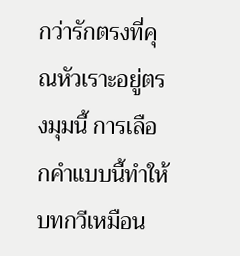กว่ารักตรงที่คุณหัวเราะอยู่ตรงมุมนี้ การเลือกคำแบบนี้ทำให้บทกวีเหมือน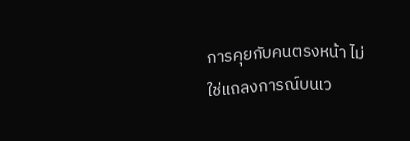การคุยกับคนตรงหน้า ไม่ใช่แถลงการณ์บนเว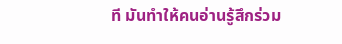ที มันทำให้คนอ่านรู้สึกร่วม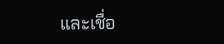และเชื่อ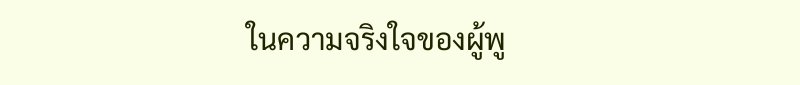ในความจริงใจของผู้พู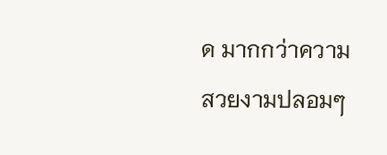ด มากกว่าความสวยงามปลอมๆ